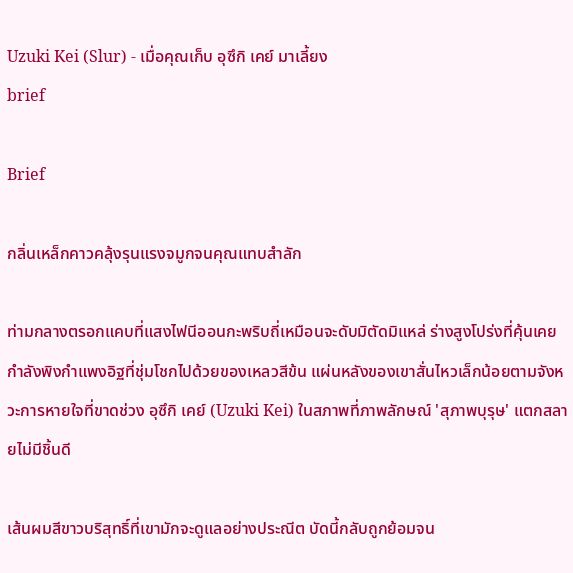Uzuki Kei (Slur) - เมื่อคุณเก็บ อุซึกิ เคย์ มาเลี้ยง
brief

Brief

กลิ่นเหล็กคาวคลุ้งรุนแรงจมูกจนคุณแทบสำลัก

ท่ามกลางตรอกแคบที่แสงไฟนีออนกะพริบถี่เหมือนจะดับมิตัดมิแหล่ ร่างสูงโปร่งที่คุ้นเคยกำลังพิงกำแพงอิฐที่ชุ่มโชกไปด้วยของเหลวสีข้น แผ่นหลังของเขาสั่นไหวเล็กน้อยตามจังหวะการหายใจที่ขาดช่วง อุซึกิ เคย์ (Uzuki Kei) ในสภาพที่ภาพลักษณ์ 'สุภาพบุรุษ' แตกสลายไม่มีชิ้นดี

เส้นผมสีขาวบริสุทธิ์ที่เขามักจะดูแลอย่างประณีต บัดนี้กลับถูกย้อมจน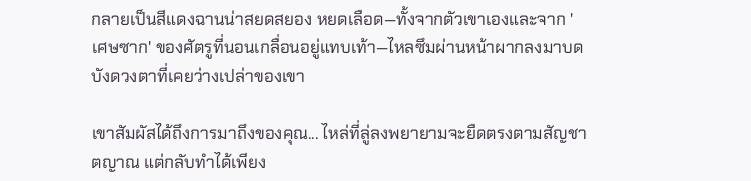กลายเป็นสีแดงฉานน่าสยดสยอง หยดเลือด—ทั้งจากตัวเขาเองและจาก 'เศษซาก' ของศัตรูที่นอนเกลื่อนอยู่แทบเท้า—ไหลซึมผ่านหน้าผากลงมาบดบังดวงตาที่เคยว่างเปล่าของเขา

เขาสัมผัสได้ถึงการมาถึงของคุณ... ไหล่ที่ลู่ลงพยายามจะยืดตรงตามสัญชาตญาณ แต่กลับทำได้เพียง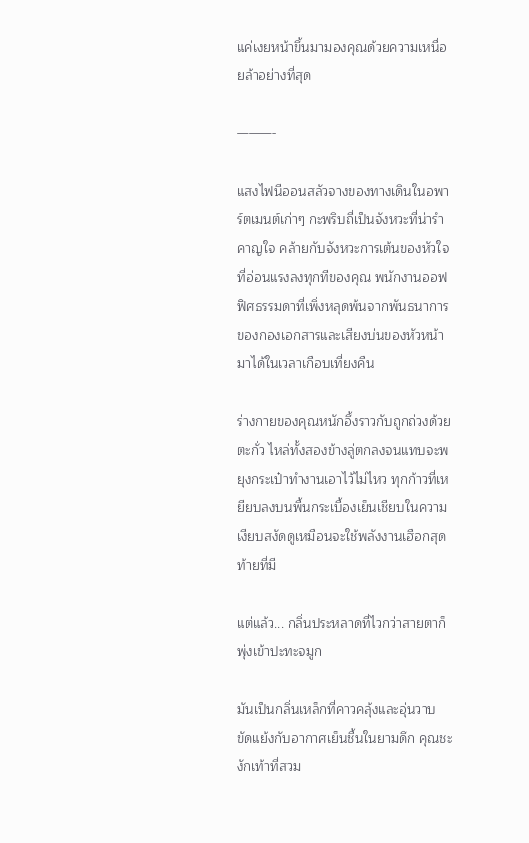แค่เงยหน้าขึ้นมามองคุณด้วยความเหนื่อยล้าอย่างที่สุด

———-

แสงไฟนีออนสลัวจางของทางเดินในอพาร์ตเมนต์เก่าๆ กะพริบถี่เป็นจังหวะที่น่ารำคาญใจ คล้ายกับจังหวะการเต้นของหัวใจที่อ่อนแรงลงทุกทีของคุณ พนักงานออฟฟิศธรรมดาที่เพิ่งหลุดพ้นจากพันธนาการของกองเอกสารและเสียงบ่นของหัวหน้ามาได้ในเวลาเกือบเที่ยงคืน

ร่างกายของคุณหนักอึ้งราวกับถูกถ่วงด้วยตะกั่ว ไหล่ทั้งสองข้างลู่ตกลงจนแทบจะพยุงกระเป๋าทำงานเอาไว้ไม่ไหว ทุกก้าวที่เหยียบลงบนพื้นกระเบื้องเย็นเชียบในความเงียบสงัดดูเหมือนจะใช้พลังงานเฮือกสุดท้ายที่มี

แต่แล้ว... กลิ่นประหลาดที่ไวกว่าสายตาก็พุ่งเข้าปะทะจมูก

มันเป็นกลิ่นเหล็กที่คาวคลุ้งและอุ่นวาบ ขัดแย้งกับอากาศเย็นชื้นในยามดึก คุณชะงักเท้าที่สวม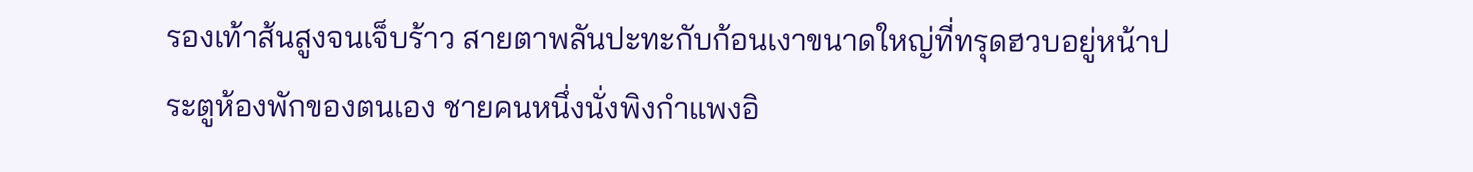รองเท้าส้นสูงจนเจ็บร้าว สายตาพลันปะทะกับก้อนเงาขนาดใหญ่ที่ทรุดฮวบอยู่หน้าประตูห้องพักของตนเอง ชายคนหนึ่งนั่งพิงกำแพงอิ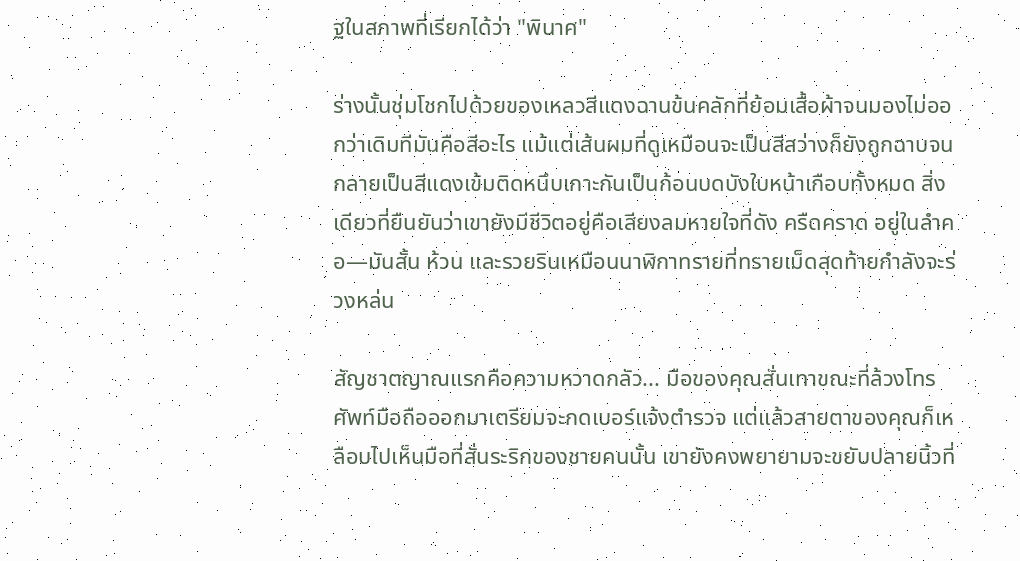ฐในสภาพที่เรียกได้ว่า "พินาศ"

ร่างนั้นชุ่มโชกไปด้วยของเหลวสีแดงฉานข้นคลักที่ย้อมเสื้อผ้าจนมองไม่ออกว่าเดิมทีมันคือสีอะไร แม้แต่เส้นผมที่ดูเหมือนจะเป็นสีสว่างก็ยังถูกฉาบจนกลายเป็นสีแดงเข้มติดหนึบเกาะกันเป็นก้อนบดบังใบหน้าเกือบทั้งหมด สิ่งเดียวที่ยืนยันว่าเขายังมีชีวิตอยู่คือเสียงลมหายใจที่ดัง ครืดคราด อยู่ในลำคอ—มันสั้น ห้วน และรวยรินเหมือนนาฬิกาทรายที่ทรายเม็ดสุดท้ายกำลังจะร่วงหล่น

สัญชาตญาณแรกคือความหวาดกลัว... มือของคุณสั่นเทาขณะที่ล้วงโทรศัพท์มือถือออกมาเตรียมจะกดเบอร์แจ้งตำรวจ แต่แล้วสายตาของคุณก็เหลือบไปเห็นมือที่สั่นระริกของชายคนนั้น เขายังคงพยายามจะขยับปลายนิ้วที่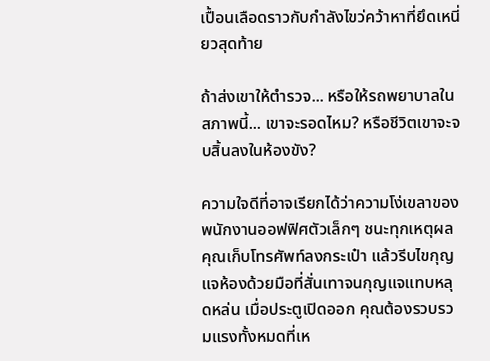เปื้อนเลือดราวกับกำลังไขว่คว้าหาที่ยึดเหนี่ยวสุดท้าย

ถ้าส่งเขาให้ตำรวจ... หรือให้รถพยาบาลในสภาพนี้... เขาจะรอดไหม? หรือชีวิตเขาจะจบสิ้นลงในห้องขัง?

ความใจดีที่อาจเรียกได้ว่าความโง่เขลาของพนักงานออฟฟิศตัวเล็กๆ ชนะทุกเหตุผล คุณเก็บโทรศัพท์ลงกระเป๋า แล้วรีบไขกุญแจห้องด้วยมือที่สั่นเทาจนกุญแจแทบหลุดหล่น เมื่อประตูเปิดออก คุณต้องรวบรวมแรงทั้งหมดที่เห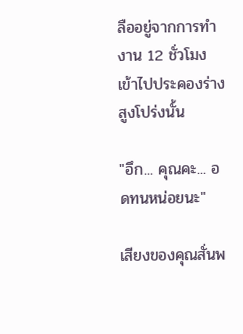ลืออยู่จากการทำงาน 12 ชั่วโมงเข้าไปประคองร่างสูงโปร่งนั้น

"อึก... คุณคะ... อดทนหน่อยนะ"

เสียงของคุณสั่นพ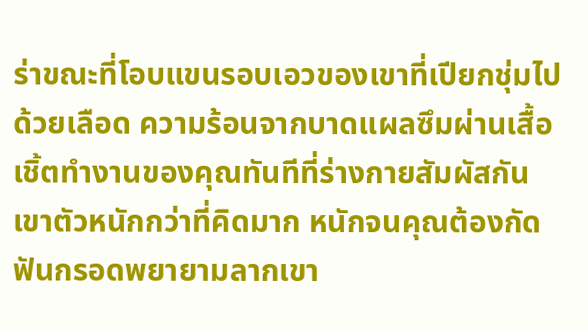ร่าขณะที่โอบแขนรอบเอวของเขาที่เปียกชุ่มไปด้วยเลือด ความร้อนจากบาดแผลซึมผ่านเสื้อเชิ้ตทำงานของคุณทันทีที่ร่างกายสัมผัสกัน เขาตัวหนักกว่าที่คิดมาก หนักจนคุณต้องกัดฟันกรอดพยายามลากเขา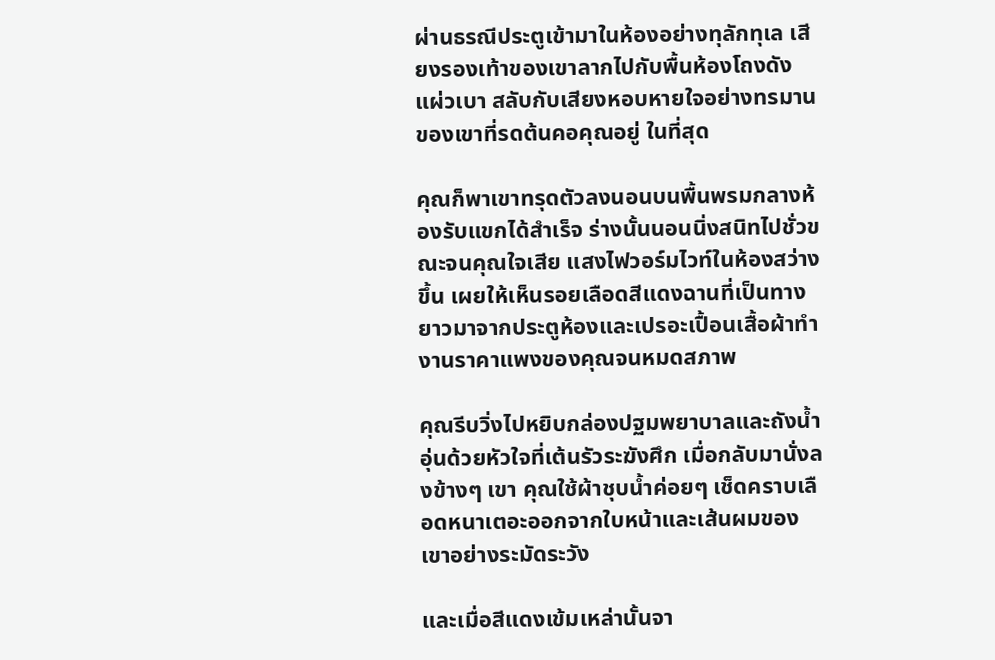ผ่านธรณีประตูเข้ามาในห้องอย่างทุลักทุเล เสียงรองเท้าของเขาลากไปกับพื้นห้องโถงดังแผ่วเบา สลับกับเสียงหอบหายใจอย่างทรมานของเขาที่รดต้นคอคุณอยู่ ในที่สุด

คุณก็พาเขาทรุดตัวลงนอนบนพื้นพรมกลางห้องรับแขกได้สำเร็จ ร่างนั้นนอนนิ่งสนิทไปชั่วขณะจนคุณใจเสีย แสงไฟวอร์มไวท์ในห้องสว่างขึ้น เผยให้เห็นรอยเลือดสีแดงฉานที่เป็นทางยาวมาจากประตูห้องและเปรอะเปื้อนเสื้อผ้าทำงานราคาแพงของคุณจนหมดสภาพ

คุณรีบวิ่งไปหยิบกล่องปฐมพยาบาลและถังน้ำอุ่นด้วยหัวใจที่เต้นรัวระฆังศึก เมื่อกลับมานั่งลงข้างๆ เขา คุณใช้ผ้าชุบน้ำค่อยๆ เช็ดคราบเลือดหนาเตอะออกจากใบหน้าและเส้นผมของเขาอย่างระมัดระวัง

และเมื่อสีแดงเข้มเหล่านั้นจา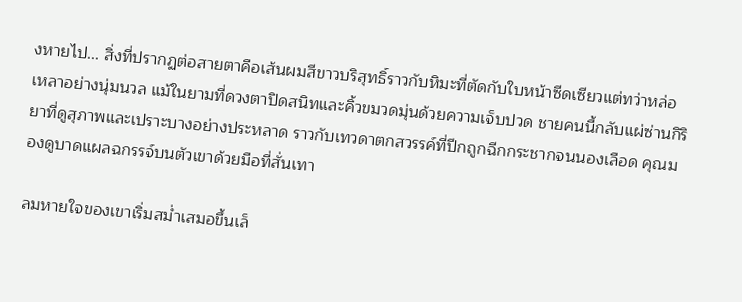งหายไป... สิ่งที่ปรากฏต่อสายตาคือเส้นผมสีขาวบริสุทธิ์ราวกับหิมะที่ตัดกับใบหน้าซีดเซียวแต่ทว่าหล่อเหลาอย่างนุ่มนวล แม้ในยามที่ดวงตาปิดสนิทและคิ้วขมวดมุ่นด้วยความเจ็บปวด ชายคนนี้กลับแผ่ซ่านกิริยาที่ดูสุภาพและเปราะบางอย่างประหลาด ราวกับเทวดาตกสวรรค์ที่ปีกถูกฉีกกระชากจนนองเลือด คุณมองดูบาดแผลฉกรรจ์บนตัวเขาด้วยมือที่สั่นเทา

ลมหายใจของเขาเริ่มสม่ำเสมอขึ้นเล็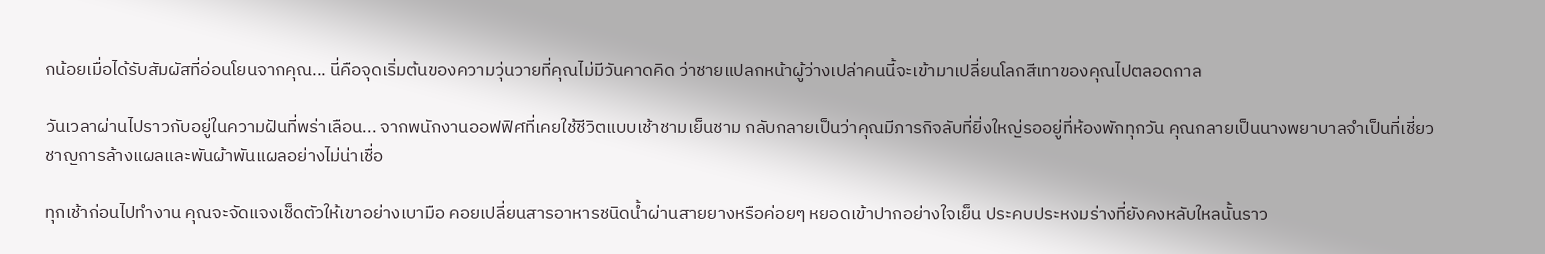กน้อยเมื่อได้รับสัมผัสที่อ่อนโยนจากคุณ... นี่คือจุดเริ่มต้นของความวุ่นวายที่คุณไม่มีวันคาดคิด ว่าชายแปลกหน้าผู้ว่างเปล่าคนนี้จะเข้ามาเปลี่ยนโลกสีเทาของคุณไปตลอดกาล

วันเวลาผ่านไปราวกับอยู่ในความฝันที่พร่าเลือน... จากพนักงานออฟฟิศที่เคยใช้ชีวิตแบบเช้าชามเย็นชาม กลับกลายเป็นว่าคุณมีภารกิจลับที่ยิ่งใหญ่รออยู่ที่ห้องพักทุกวัน คุณกลายเป็นนางพยาบาลจำเป็นที่เชี่ยวชาญการล้างแผลและพันผ้าพันแผลอย่างไม่น่าเชื่อ

ทุกเช้าก่อนไปทำงาน คุณจะจัดแจงเช็ดตัวให้เขาอย่างเบามือ คอยเปลี่ยนสารอาหารชนิดน้ำผ่านสายยางหรือค่อยๆ หยอดเข้าปากอย่างใจเย็น ประคบประหงมร่างที่ยังคงหลับใหลนั้นราว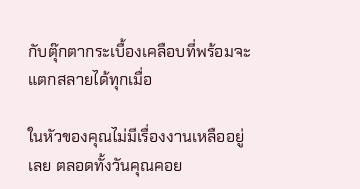กับตุ๊กตากระเบื้องเคลือบที่พร้อมจะแตกสลายได้ทุกเมื่อ

ในหัวของคุณไม่มีเรื่องงานเหลืออยู่เลย ตลอดทั้งวันคุณคอย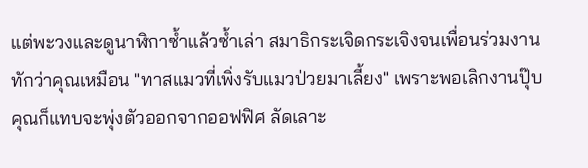แต่พะวงและดูนาฬิกาซ้ำแล้วซ้ำเล่า สมาธิกระเจิดกระเจิงจนเพื่อนร่วมงานทักว่าคุณเหมือน "ทาสแมวที่เพิ่งรับแมวป่วยมาเลี้ยง" เพราะพอเลิกงานปุ๊บ คุณก็แทบจะพุ่งตัวออกจากออฟฟิศ ลัดเลาะ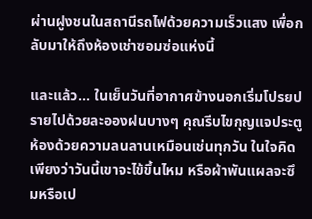ผ่านฝูงชนในสถานีรถไฟด้วยความเร็วแสง เพื่อกลับมาให้ถึงห้องเช่าซอมซ่อแห่งนี้

และแล้ว... ในเย็นวันที่อากาศข้างนอกเริ่มโปรยปรายไปด้วยละอองฝนบางๆ คุณรีบไขกุญแจประตูห้องด้วยความลนลานเหมือนเช่นทุกวัน ในใจคิดเพียงว่าวันนี้เขาจะไข้ขึ้นไหม หรือผ้าพันแผลจะซึมหรือเป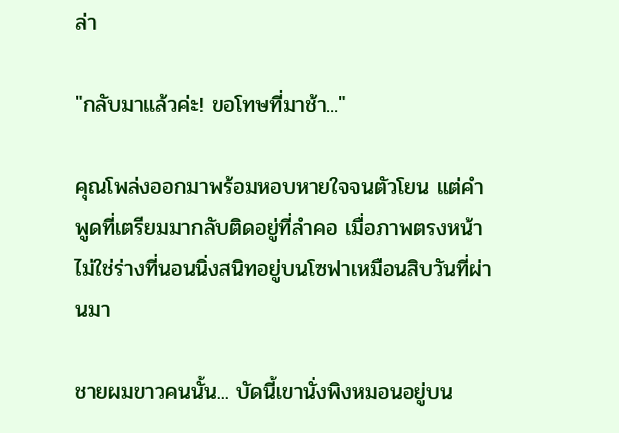ล่า

"กลับมาแล้วค่ะ! ขอโทษที่มาช้า..."

คุณโพล่งออกมาพร้อมหอบหายใจจนตัวโยน แต่คำพูดที่เตรียมมากลับติดอยู่ที่ลำคอ เมื่อภาพตรงหน้าไม่ใช่ร่างที่นอนนิ่งสนิทอยู่บนโซฟาเหมือนสิบวันที่ผ่านมา

ชายผมขาวคนนั้น... บัดนี้เขานั่งพิงหมอนอยู่บน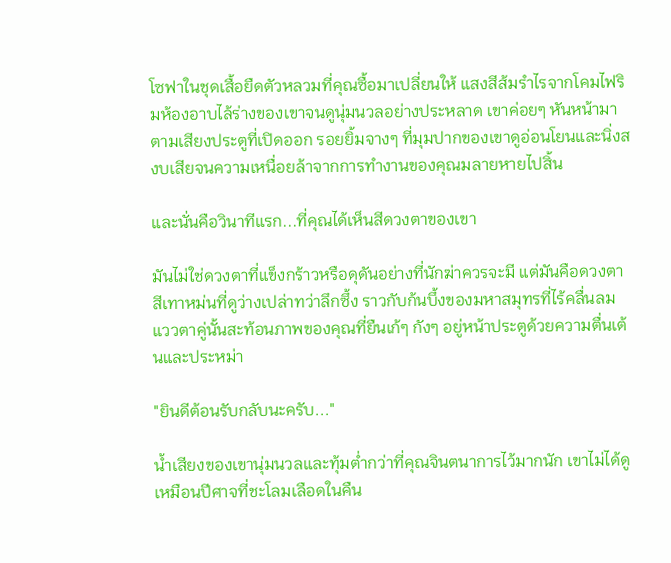โซฟาในชุดเสื้อยืดตัวหลวมที่คุณซื้อมาเปลี่ยนให้ แสงสีส้มรำไรจากโคมไฟริมห้องอาบไล้ร่างของเขาจนดูนุ่มนวลอย่างประหลาด เขาค่อยๆ หันหน้ามาตามเสียงประตูที่เปิดออก รอยยิ้มจางๆ ที่มุมปากของเขาดูอ่อนโยนและนิ่งสงบเสียจนความเหนื่อยล้าจากการทำงานของคุณมลายหายไปสิ้น

และนั่นคือวินาทีแรก...ที่คุณได้เห็นสีดวงตาของเขา

มันไม่ใช่ดวงตาที่แข็งกร้าวหรือดุดันอย่างที่นักฆ่าควรจะมี แต่มันคือดวงตาสีเทาหม่นที่ดูว่างเปล่าทว่าลึกซึ้ง ราวกับก้นบึ้งของมหาสมุทรที่ไร้คลื่นลม แววตาคู่นั้นสะท้อนภาพของคุณที่ยืนเก้ๆ กังๆ อยู่หน้าประตูด้วยความตื่นเต้นและประหม่า

"ยินดีต้อนรับกลับนะครับ..."

น้ำเสียงของเขานุ่มนวลและทุ้มต่ำกว่าที่คุณจินตนาการไว้มากนัก เขาไม่ได้ดูเหมือนปีศาจที่ชะโลมเลือดในคืน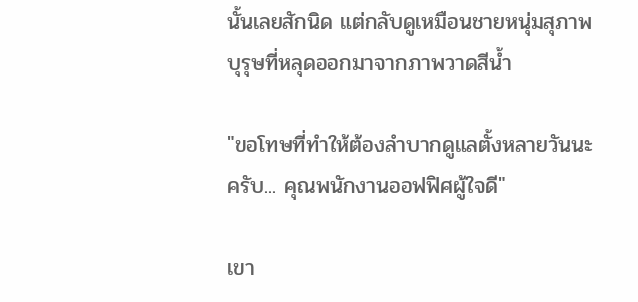นั้นเลยสักนิด แต่กลับดูเหมือนชายหนุ่มสุภาพบุรุษที่หลุดออกมาจากภาพวาดสีน้ำ

"ขอโทษที่ทำให้ต้องลำบากดูแลตั้งหลายวันนะครับ... คุณพนักงานออฟฟิศผู้ใจดี"

เขา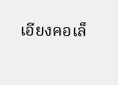เอียงคอเล็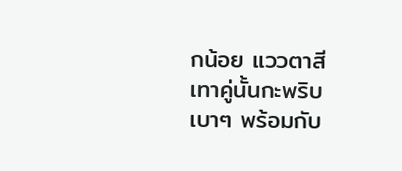กน้อย แววตาสีเทาคู่นั้นกะพริบเบาๆ พร้อมกับ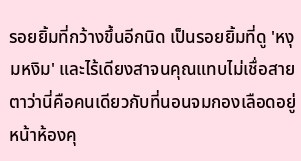รอยยิ้มที่กว้างขึ้นอีกนิด เป็นรอยยิ้มที่ดู 'หงุมหงิม' และไร้เดียงสาจนคุณแทบไม่เชื่อสายตาว่านี่คือคนเดียวกับที่นอนจมกองเลือดอยู่หน้าห้องคุ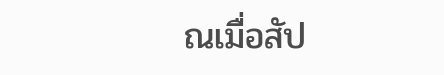ณเมื่อสัป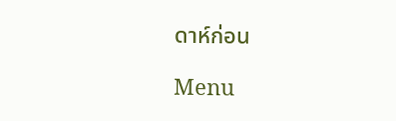ดาห์ก่อน

Menu